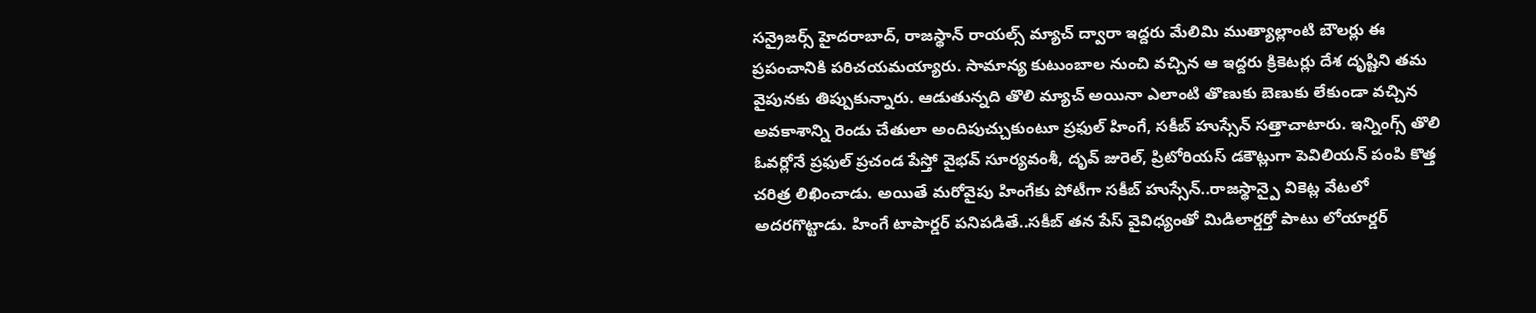సన్రైజర్స్ హైదరాబాద్, రాజస్థాన్ రాయల్స్ మ్యాచ్ ద్వారా ఇద్దరు మేలిమి ముత్యాల్లాంటి బౌలర్లు ఈ ప్రపంచానికి పరిచయమయ్యారు. సామాన్య కుటుంబాల నుంచి వచ్చిన ఆ ఇద్దరు క్రికెటర్లు దేశ దృష్టిని తమ వైపునకు తిప్పుకున్నారు. ఆడుతున్నది తొలి మ్యాచ్ అయినా ఎలాంటి తొణుకు బెణుకు లేకుండా వచ్చిన అవకాశాన్ని రెండు చేతులా అందిపుచ్చుకుంటూ ప్రఫుల్ హింగే, సకీబ్ హుస్సేన్ సత్తాచాటారు. ఇన్నింగ్స్ తొలి ఓవర్లోనే ప్రఫుల్ ప్రచండ పేస్తో వైభవ్ సూర్యవంశీ, దృవ్ జురెల్, ప్రిటోరియస్ డకౌట్లుగా పెవిలియన్ పంపి కొత్త చరిత్ర లిఖించాడు. అయితే మరోవైపు హింగేకు పోటీగా సకీబ్ హుస్సేన్..రాజస్థాన్పై వికెట్ల వేటలో అదరగొట్టాడు. హింగే టాపార్డర్ పనిపడితే..సకీబ్ తన పేస్ వైవిధ్యంతో మిడిలార్డర్తో పాటు లోయార్డర్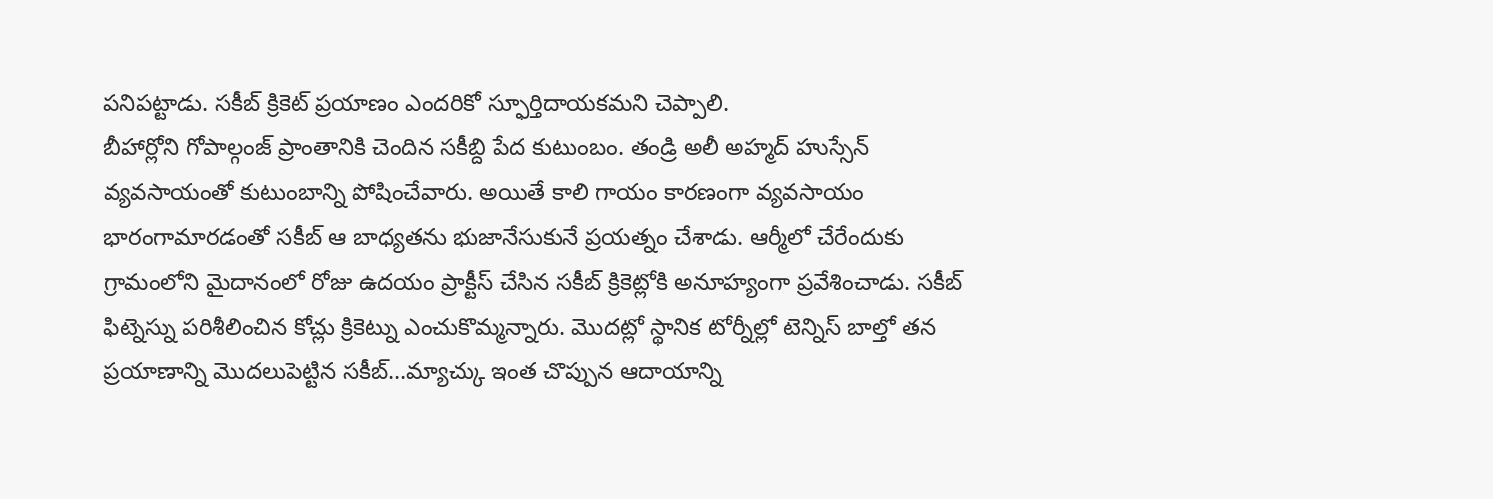పనిపట్టాడు. సకీబ్ క్రికెట్ ప్రయాణం ఎందరికో స్ఫూర్తిదాయకమని చెప్పాలి.
బీహార్లోని గోపాల్గంజ్ ప్రాంతానికి చెందిన సకీబ్ది పేద కుటుంబం. తండ్రి అలీ అహ్మద్ హుస్సేన్ వ్యవసాయంతో కుటుంబాన్ని పోషించేవారు. అయితే కాలి గాయం కారణంగా వ్యవసాయం భారంగామారడంతో సకీబ్ ఆ బాధ్యతను భుజానేసుకునే ప్రయత్నం చేశాడు. ఆర్మీలో చేరేందుకు గ్రామంలోని మైదానంలో రోజు ఉదయం ప్రాక్టీస్ చేసిన సకీబ్ క్రికెట్లోకి అనూహ్యంగా ప్రవేశించాడు. సకీబ్ ఫిట్నెస్ను పరిశీలించిన కోచ్లు క్రికెట్ను ఎంచుకొమ్మన్నారు. మొదట్లో స్థానిక టోర్నీల్లో టెన్నిస్ బాల్తో తన ప్రయాణాన్ని మొదలుపెట్టిన సకీబ్…మ్యాచ్కు ఇంత చొప్పున ఆదాయాన్ని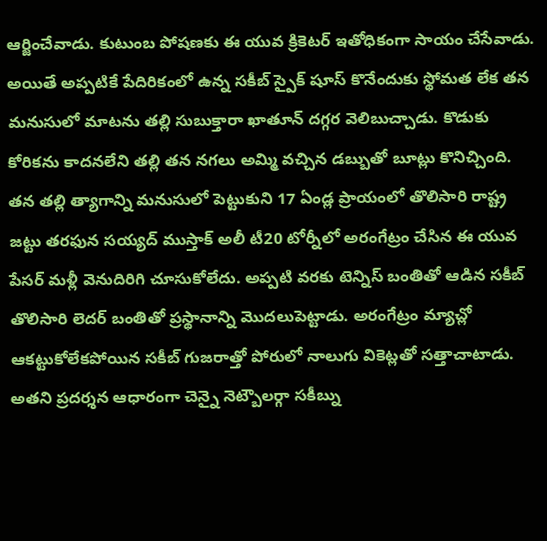ఆర్జించేవాడు. కుటుంబ పోషణకు ఈ యువ క్రికెటర్ ఇతోధికంగా సాయం చేసేవాడు. అయితే అప్పటికే పేదిరికంలో ఉన్న సకీబ్ స్పైక్ షూస్ కొనేందుకు స్థోమత లేక తన మనుసులో మాటను తల్లి సుబుక్తారా ఖాతూన్ దగ్గర వెలిబుచ్చాడు. కొడుకు కోరికను కాదనలేని తల్లి తన నగలు అమ్మి వచ్చిన డబ్బుతో బూట్లు కొనిచ్చింది.
తన తల్లి త్యాగాన్ని మనుసులో పెట్టుకుని 17 ఏండ్ల ప్రాయంలో తొలిసారి రాష్ట్ర జట్టు తరఫున సయ్యద్ ముస్తాక్ అలీ టీ20 టోర్నీలో అరంగేట్రం చేసిన ఈ యువ పేసర్ మళ్లీ వెనుదిరిగి చూసుకోలేదు. అప్పటి వరకు టెన్నిస్ బంతితో ఆడిన సకీబ్ తొలిసారి లెదర్ బంతితో ప్రస్థానాన్ని మొదలుపెట్టాడు. అరంగేట్రం మ్యాచ్లో ఆకట్టుకోలేకపోయిన సకీబ్ గుజరాత్తో పోరులో నాలుగు వికెట్లతో సత్తాచాటాడు. అతని ప్రదర్శన ఆధారంగా చెన్నై నెట్బౌలర్గా సకీబ్ను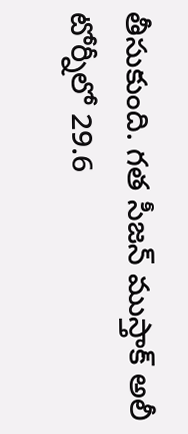తీసుకుంది. గత సీజన్ ముస్తాక్ అలీ టోర్నీలో 29.6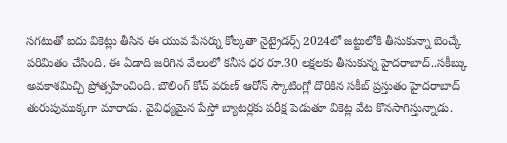సగటుతో ఐదు వికెట్లు తీసిన ఈ యువ పేసర్ను కోల్కతా నైట్రైడర్స్ 2024లో జట్టులోకి తీసుకున్నా బెంచ్కే పరిమితం చేసింది. ఈ ఏడాది జరిగిన వేలంలో కనీస ధర రూ.30 లక్షలకు తీసుకున్న హైదరాబాద్..సకీబ్కు అవకాశమిచ్చి ప్రోత్సహించింది. బౌలింగ్ కోచ్ వరుణ్ ఆరోన్ స్కౌటింగ్లో దొరికిన సకీబ్ ప్రస్తుతం హైదరాబాద్ తురుపుముక్కగా మారాడు. వైవిధ్యమైన పేస్తో బ్యాటర్లకు పరీక్ష పెడుతూ వికెట్ల వేట కొనసాగిస్తున్నాడు.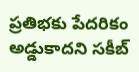ప్రతిభకు పేదరికం అడ్డుకాదని సకీబ్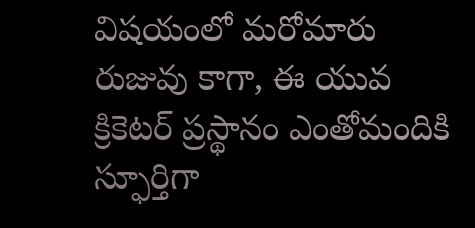విషయంలో మరోమారు రుజువు కాగా, ఈ యువ క్రికెటర్ ప్రస్థానం ఎంతోమందికి స్ఫూర్తిగా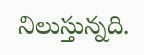నిలుస్తున్నది.